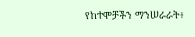የከተሞቻችን ማንሠራራት፥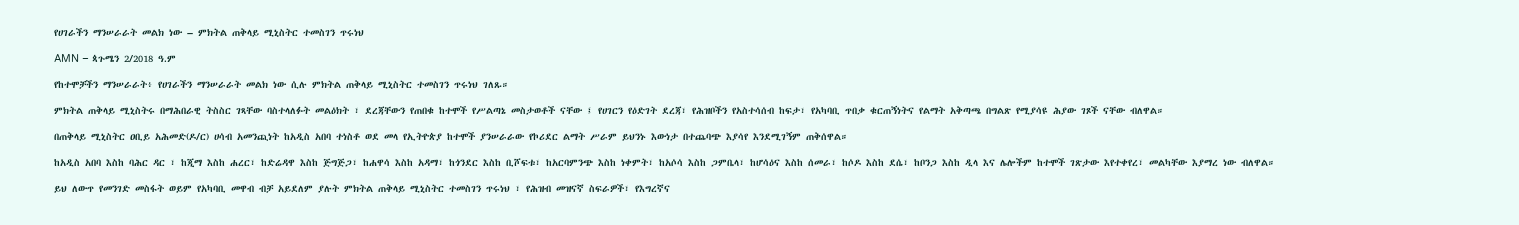የሀገራችን ማንሠራራት መልክ ነው – ምክትል ጠቅላይ ሚኒስትር ተመስገን ጥሩነህ

AMN – ጳጉሜን 2/2018 ዓ.ም

የከተሞቻችን ማንሠራራት፥ የሀገራችን ማንሠራራት መልክ ነው ሲሉ ምክትል ጠቅላይ ሚኒስትር ተመስገን ጥሩነህ ገለጹ።

ምክትል ጠቅላይ ሚኒስትሩ በማሕበራዊ ትስስር ገጻቸው ባስተላለፉት መልዕክት ፣ ደረጃቸውን የጠበቁ ከተሞች የሥልጣኔ መስታወቶች ናቸው ፤ የሀገርን የዕድገት ደረጃ፣ የሕዝቦችን የአስተሳሰብ ከፍታ፣ የአካባቢ ጥበቃ ቁርጠኝነትና የልማት አቅጣጫ በግልጽ የሚያሳዩ ሕያው ገጾች ናቸው ብለዋል።

በጠቅላይ ሚኒስትር ዐቢይ አሕመድ(ዶ/ር) ሀሳብ አመንጪነት ከአዲስ አበባ ተነስቶ ወደ መላ የኢትዮጵያ ከተሞች ያንሠራራው የኮሪደር ልማት ሥራም ይህንኑ እውነታ በተጨባጭ እያሳየ እንደሚገኝም ጠቅሰዋል።

ከአዲስ አበባ እስከ ባሕር ዳር ፣ ከጂማ እስከ ሐረር፣ ከድሬዳዋ እስከ ጅግጅጋ፣ ከሐዋሳ እስከ አዳማ፣ ከጎንደር እስከ ቢሾፍቱ፣ ከአርባምንጭ እስከ ነቀምት፣ ከአሶሳ እስከ ጋምቤላ፣ ከሆሳዕና እስከ ሰመራ፣ ከሶዶ እስከ ደሴ፣ ከቦንጋ እስከ ዲላ እና ሌሎችም ከተሞች ገጽታው እየተቀየረ፣ መልካቸው እያማረ ነው ብለዋል።

ይህ ለውጥ የመንገድ መስፋት ወይም የአካባቢ መዋብ ብቻ አይደለም ያሉት ምክትል ጠቅላይ ሚኒስትር ተመስገን ጥሩነህ ፣ የሕዝብ መዝናኛ ስፍራዎች፣ የእግረኛና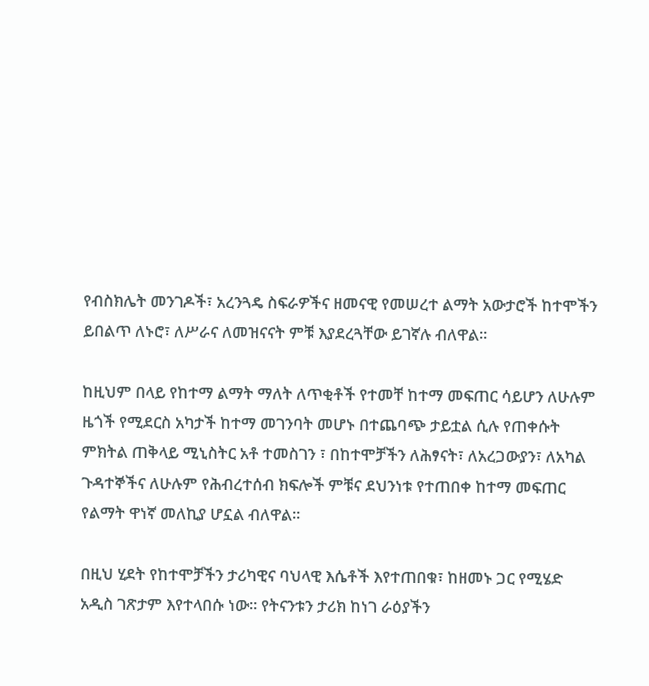የብስክሌት መንገዶች፣ አረንጓዴ ስፍራዎችና ዘመናዊ የመሠረተ ልማት አውታሮች ከተሞችን ይበልጥ ለኑሮ፣ ለሥራና ለመዝናናት ምቹ እያደረጓቸው ይገኛሉ ብለዋል።

ከዚህም በላይ የከተማ ልማት ማለት ለጥቂቶች የተመቸ ከተማ መፍጠር ሳይሆን ለሁሉም ዜጎች የሚደርስ አካታች ከተማ መገንባት መሆኑ በተጨባጭ ታይቷል ሲሉ የጠቀሱት ምክትል ጠቅላይ ሚኒስትር አቶ ተመስገን ፣ በከተሞቻችን ለሕፃናት፣ ለአረጋውያን፣ ለአካል ጉዳተኞችና ለሁሉም የሕብረተሰብ ክፍሎች ምቹና ደህንነቱ የተጠበቀ ከተማ መፍጠር የልማት ዋነኛ መለኪያ ሆኗል ብለዋል።

በዚህ ሂደት የከተሞቻችን ታሪካዊና ባህላዊ እሴቶች እየተጠበቁ፣ ከዘመኑ ጋር የሚሄድ አዲስ ገጽታም እየተላበሱ ነው። የትናንቱን ታሪክ ከነገ ራዕያችን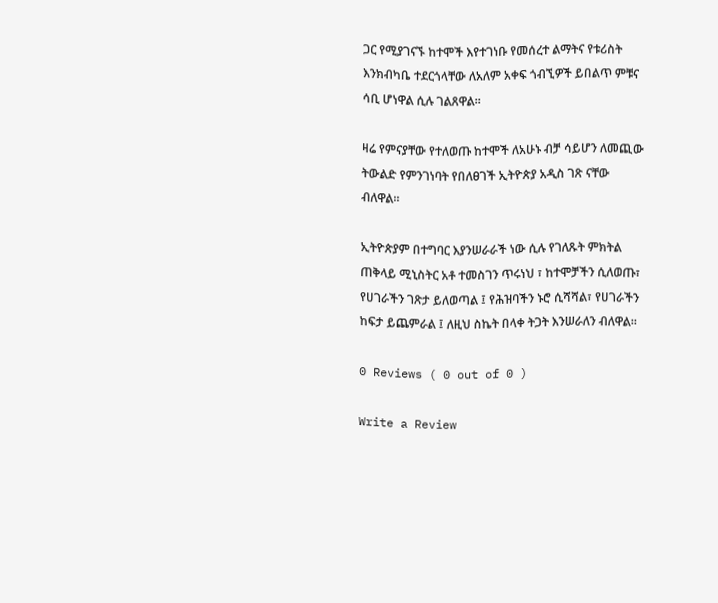ጋር የሚያገናኙ ከተሞች እየተገነቡ የመሰረተ ልማትና የቱሪስት እንክብካቤ ተደርጎላቸው ለአለም አቀፍ ጎብኚዎች ይበልጥ ምቹና ሳቢ ሆነዋል ሲሉ ገልጸዋል።

ዛሬ የምናያቸው የተለወጡ ከተሞች ለአሁኑ ብቻ ሳይሆን ለመጪው ትውልድ የምንገነባት የበለፀገች ኢትዮጵያ አዲስ ገጽ ናቸው ብለዋል።

ኢትዮጵያም በተግባር እያንሠራራች ነው ሲሉ የገለጹት ምክትል ጠቅላይ ሚኒስትር አቶ ተመስገን ጥሩነህ ፣ ከተሞቻችን ሲለወጡ፣ የሀገራችን ገጽታ ይለወጣል ፤ የሕዝባችን ኑሮ ሲሻሻል፣ የሀገራችን ከፍታ ይጨምራል ፤ ለዚህ ስኬት በላቀ ትጋት እንሠራለን ብለዋል።

0 Reviews ( 0 out of 0 )

Write a Review